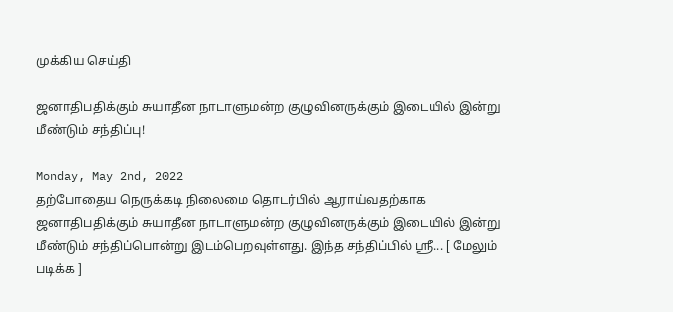முக்கிய செய்தி

ஜனாதிபதிக்கும் சுயாதீன நாடாளுமன்ற குழுவினருக்கும் இடையில் இன்று மீண்டும் சந்திப்பு!

Monday, May 2nd, 2022
தற்போதைய நெருக்கடி நிலைமை தொடர்பில் ஆராய்வதற்காக ஜனாதிபதிக்கும் சுயாதீன நாடாளுமன்ற குழுவினருக்கும் இடையில் இன்று மீண்டும் சந்திப்பொன்று இடம்பெறவுள்ளது. இந்த சந்திப்பில் ஸ்ரீ... [ மேலும் படிக்க ]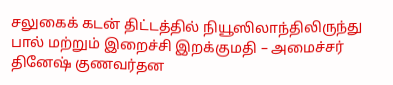சலுகைக் கடன் திட்டத்தில் நியூஸிலாந்திலிருந்து பால் மற்றும் இறைச்சி இறக்குமதி – அமைச்சர் தினேஷ் குணவர்தன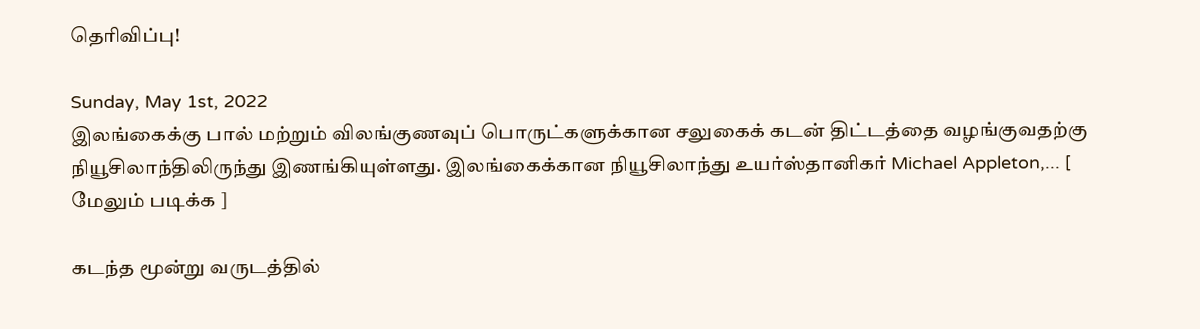தெரிவிப்பு!

Sunday, May 1st, 2022
இலங்கைக்கு பால் மற்றும் விலங்குணவுப் பொருட்களுக்கான சலுகைக் கடன் திட்டத்தை வழங்குவதற்கு நியூசிலாந்திலிருந்து இணங்கியுள்ளது. இலங்கைக்கான நியூசிலாந்து உயர்ஸ்தானிகர் Michael Appleton,... [ மேலும் படிக்க ]

கடந்த மூன்று வருடத்தில்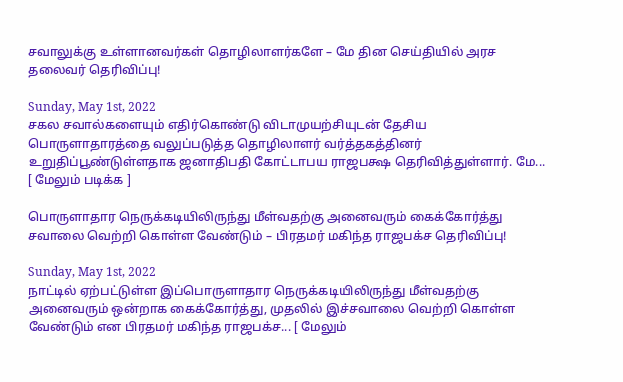சவாலுக்கு உள்ளானவர்கள் தொழிலாளர்களே – மே தின செய்தியில் அரச தலைவர் தெரிவிப்பு!

Sunday, May 1st, 2022
சகல சவால்களையும் எதிர்கொண்டு விடாமுயற்சியுடன் தேசிய பொருளாதாரத்தை வலுப்படுத்த தொழிலாளர் வர்த்தகத்தினர் உறுதிப்பூண்டுள்ளதாக ஜனாதிபதி கோட்டாபய ராஜபக்ஷ தெரிவித்துள்ளார். மே... [ மேலும் படிக்க ]

பொருளாதார நெருக்கடியிலிருந்து மீள்வதற்கு அனைவரும் கைக்கோர்த்து சவாலை வெற்றி கொள்ள வேண்டும் – பிரதமர் மகிந்த ராஜபக்ச தெரிவிப்பு!

Sunday, May 1st, 2022
நாட்டில் ஏற்பட்டுள்ள இப்பொருளாதார நெருக்கடியிலிருந்து மீள்வதற்கு அனைவரும் ஒன்றாக கைக்கோர்த்து, முதலில் இச்சவாலை வெற்றி கொள்ள வேண்டும் என பிரதமர் மகிந்த ராஜபக்ச... [ மேலும்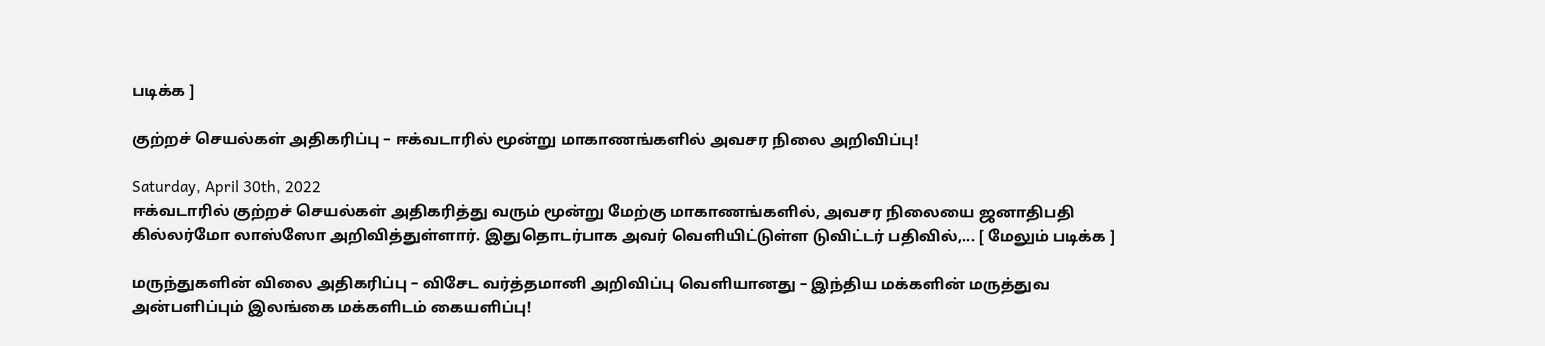படிக்க ]

குற்றச் செயல்கள் அதிகரிப்பு – ஈக்வடாரில் மூன்று மாகாணங்களில் அவசர நிலை அறிவிப்பு!

Saturday, April 30th, 2022
ஈக்வடாரில் குற்றச் செயல்கள் அதிகரித்து வரும் மூன்று மேற்கு மாகாணங்களில், அவசர நிலையை ஜனாதிபதி கில்லர்மோ லாஸ்ஸோ அறிவித்துள்ளார். இதுதொடர்பாக அவர் வெளியிட்டுள்ள டுவிட்டர் பதிவில்,... [ மேலும் படிக்க ]

மருந்துகளின் விலை அதிகரிப்பு – விசேட வர்த்தமானி அறிவிப்பு வெளியானது – இந்திய மக்களின் மருத்துவ அன்பளிப்பும் இலங்கை மக்களிடம் கையளிப்பு!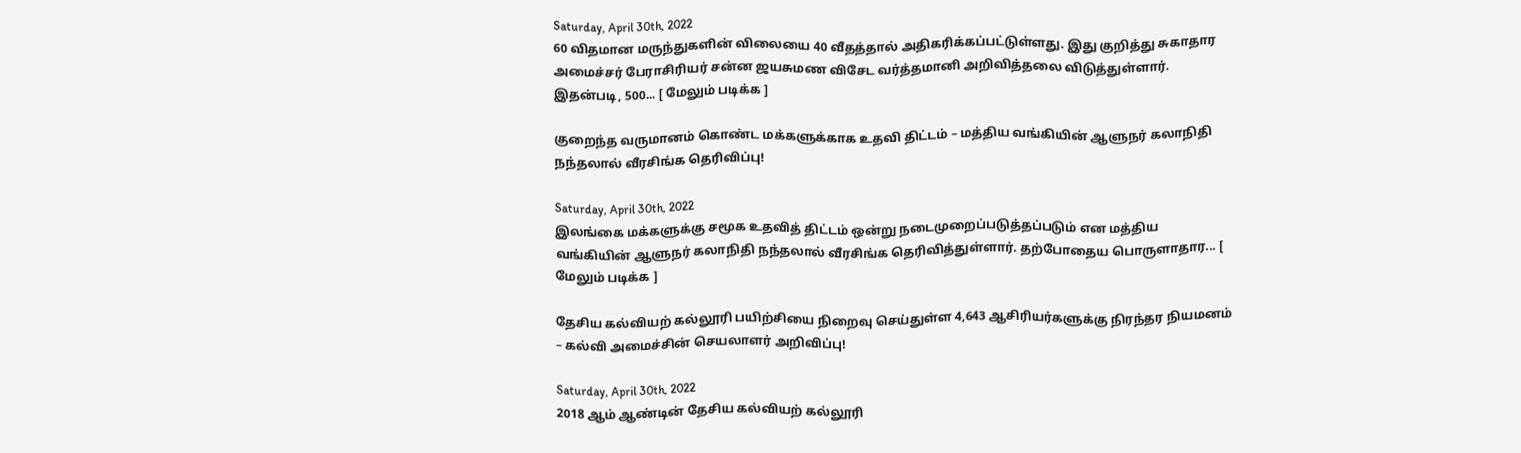Saturday, April 30th, 2022
60 விதமான மருந்துகளின் விலையை 40 வீதத்தால் அதிகரிக்கப்பட்டுள்ளது. இது குறித்து சுகாதார அமைச்சர் பேராசிரியர் சன்ன ஜயசுமண விசேட வர்த்தமானி அறிவித்தலை விடுத்துள்ளார். இதன்படி, 500... [ மேலும் படிக்க ]

குறைந்த வருமானம் கொண்ட மக்களுக்காக உதவி திட்டம் – மத்திய வங்கியின் ஆளுநர் கலாநிதி நந்தலால் வீரசிங்க தெரிவிப்பு!

Saturday, April 30th, 2022
இலங்கை மக்களுக்கு சமூக உதவித் திட்டம் ஒன்று நடைமுறைப்படுத்தப்படும் என மத்திய வங்கியின் ஆளுநர் கலாநிதி நந்தலால் வீரசிங்க தெரிவித்துள்ளார். தற்போதைய பொருளாதார... [ மேலும் படிக்க ]

தேசிய கல்வியற் கல்லூரி பயிற்சியை நிறைவு செய்துள்ள 4,643 ஆசிரியர்களுக்கு நிரந்தர நியமனம் – கல்வி அமைச்சின் செயலாளர் அறிவிப்பு!

Saturday, April 30th, 2022
2018 ஆம் ஆண்டின் தேசிய கல்வியற் கல்லூரி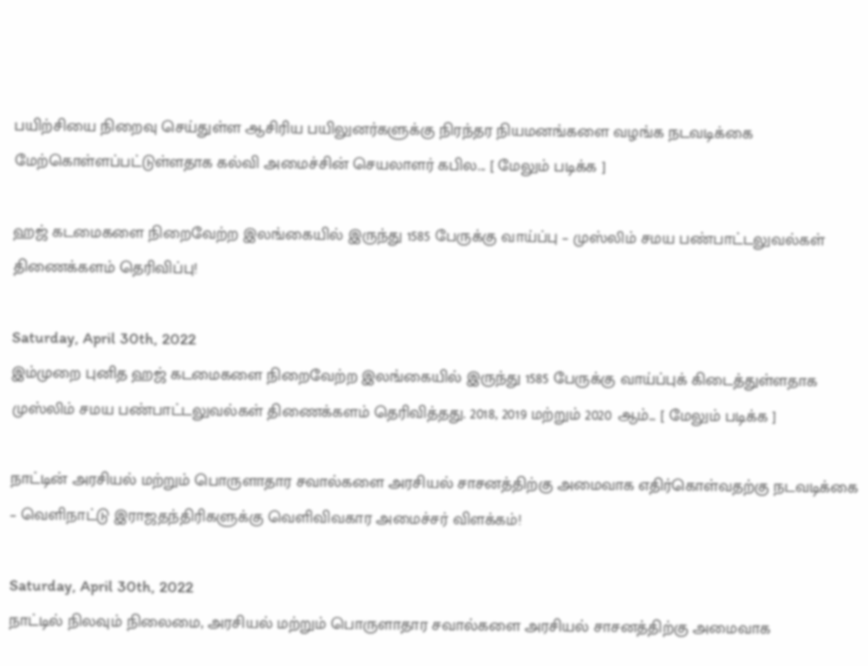பயிற்சியை நிறைவு செய்துள்ள ஆசிரிய பயிலுனர்களுக்கு நிரந்தர நியமனங்களை வழங்க நடவடிக்கை மேற்கொள்ளப்பட்டுள்ளதாக கல்வி அமைச்சின் செயலாளர் கபில... [ மேலும் படிக்க ]

ஹஜ் கடமைகளை நிறைவேற்ற இலங்கையில் இருந்து 1585 பேருக்கு வாய்ப்பு – முஸ்லிம் சமய பண்பாட்டலுவல்கள் திணைக்களம் தெரிவிப்பு!

Saturday, April 30th, 2022
இம்முறை புனித ஹஜ் கடமைகளை நிறைவேற்ற இலங்கையில் இருந்து 1585 பேருக்கு வாய்ப்புக் கிடைத்துள்ளதாக முஸ்லிம் சமய பண்பாட்டலுவல்கள் திணைக்களம் தெரிவித்தது. 2018, 2019 மற்றும் 2020 ஆம்... [ மேலும் படிக்க ]

நாட்டின் அரசியல் மற்றும் பொருளாதார சவால்களை அரசியல் சாசனத்திற்கு அமைவாக எதிர்கொள்வதற்கு நடவடிக்கை – வெளிநாட்டு இராஜதந்திரிகளுக்கு வெளிவிவகார அமைச்சர் விளக்கம்!

Saturday, April 30th, 2022
நாட்டில் நிலவும் நிலைமை, அரசியல் மற்றும் பொருளாதார சவால்களை அரசியல் சாசனத்திற்கு அமைவாக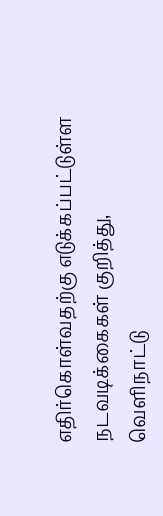எதிர்கொள்வதற்கு எடுக்கப்பட்டுள்ள நடவடிக்கைகள் குறித்து, வெளிநாட்டு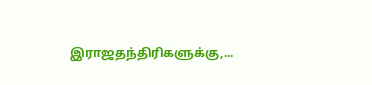இராஜதந்திரிகளுக்கு,...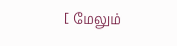[ மேலும்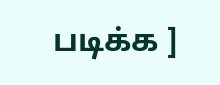படிக்க ]